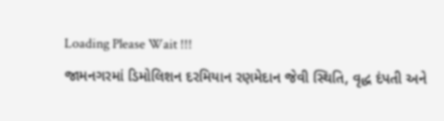Loading Please Wait !!!
જામનગરમાં ડિમોલિશન દરમિયાન રણમેદાન જેવી સ્થિતિ, વૃદ્ધ દંપતી અને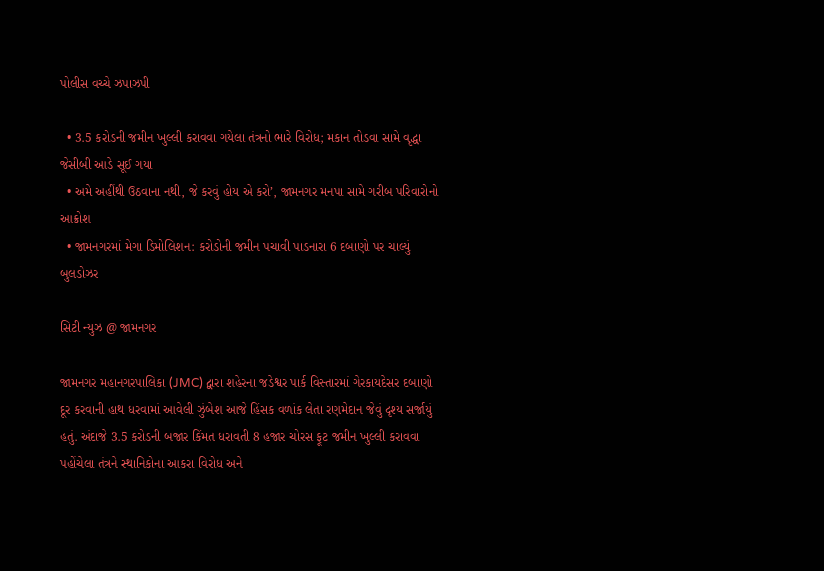પોલીસ વચ્ચે ઝપાઝપી

  • 3.5 કરોડની જમીન ખુલ્લી કરાવવા ગયેલા તંત્રનો ભારે વિરોધ; મકાન તોડવા સામે વૃદ્ધા જેસીબી આડે સૂઈ ગયા
  • અમે અહીંથી ઉઠવાના નથી, જે કરવું હોય એ કરો’, જામનગર મનપા સામે ગરીબ પરિવારોનો આક્રોશ
  • જામનગરમાં મેગા ડિમોલિશન: કરોડોની જમીન પચાવી પાડનારા 6 દબાણો પર ચાલ્યું બુલડોઝર

સિટી ન્યુઝ @ જામનગર

જામનગર મહાનગરપાલિકા (JMC) દ્વારા શહેરના જડેશ્વર પાર્ક વિસ્તારમાં ગેરકાયદેસર દબાણો દૂર કરવાની હાથ ધરવામાં આવેલી ઝુંબેશ આજે હિંસક વળાંક લેતા રણમેદાન જેવું દૃશ્ય સર્જાયું હતું. અંદાજે 3.5 કરોડની બજાર કિંમત ધરાવતી 8 હજાર ચોરસ ફૂટ જમીન ખુલ્લી કરાવવા પહોંચેલા તંત્રને સ્થાનિકોના આકરા વિરોધ અને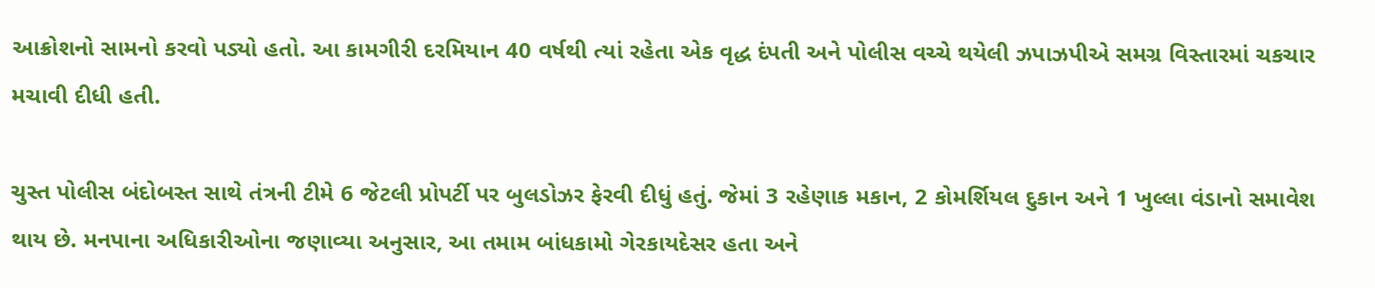આક્રોશનો સામનો કરવો પડ્યો હતો. આ કામગીરી દરમિયાન 40 વર્ષથી ત્યાં રહેતા એક વૃદ્ધ દંપતી અને પોલીસ વચ્ચે થયેલી ઝપાઝપીએ સમગ્ર વિસ્તારમાં ચકચાર મચાવી દીધી હતી.

ચુસ્ત પોલીસ બંદોબસ્ત સાથે તંત્રની ટીમે 6 જેટલી પ્રોપર્ટી પર બુલડોઝર ફેરવી દીધું હતું. જેમાં 3 રહેણાક મકાન, 2 કોમર્શિયલ દુકાન અને 1 ખુલ્લા વંડાનો સમાવેશ થાય છે. મનપાના અધિકારીઓના જણાવ્યા અનુસાર, આ તમામ બાંધકામો ગેરકાયદેસર હતા અને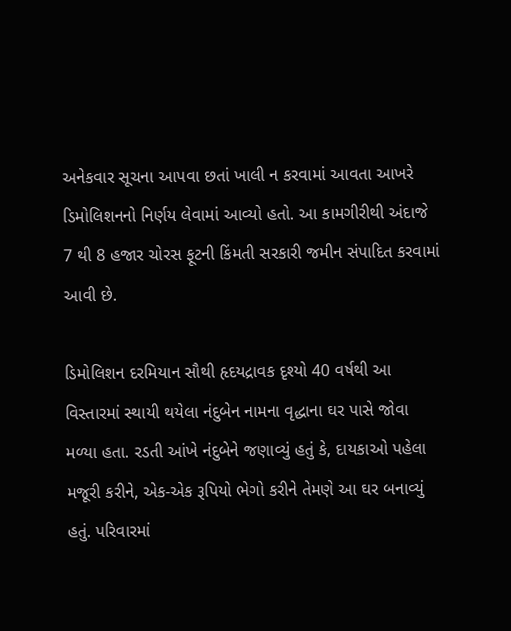અનેકવાર સૂચના આપવા છતાં ખાલી ન કરવામાં આવતા આખરે ડિમોલિશનનો નિર્ણય લેવામાં આવ્યો હતો. આ કામગીરીથી અંદાજે 7 થી 8 હજાર ચોરસ ફૂટની કિંમતી સરકારી જમીન સંપાદિત કરવામાં આવી છે.

ડિમોલિશન દરમિયાન સૌથી હૃદયદ્રાવક દૃશ્યો 40 વર્ષથી આ વિસ્તારમાં સ્થાયી થયેલા નંદુબેન નામના વૃદ્ધાના ઘર પાસે જોવા મળ્યા હતા. રડતી આંખે નંદુબેને જણાવ્યું હતું કે, દાયકાઓ પહેલા મજૂરી કરીને, એક-એક રૂપિયો ભેગો કરીને તેમણે આ ઘર બનાવ્યું હતું. પરિવારમાં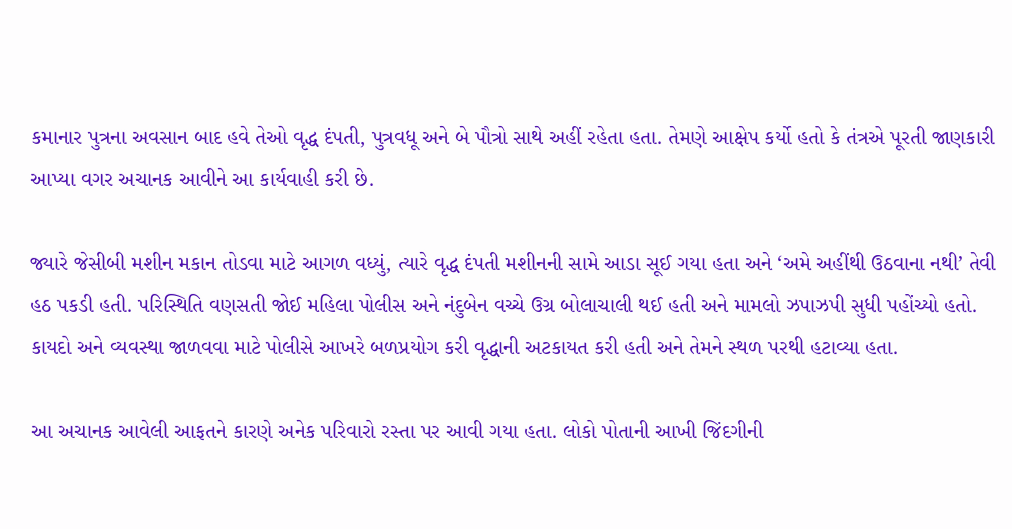કમાનાર પુત્રના અવસાન બાદ હવે તેઓ વૃદ્ધ દંપતી, પુત્રવધૂ અને બે પૌત્રો સાથે અહીં રહેતા હતા. તેમણે આક્ષેપ કર્યો હતો કે તંત્રએ પૂરતી જાણકારી આપ્યા વગર અચાનક આવીને આ કાર્યવાહી કરી છે.

જ્યારે જેસીબી મશીન મકાન તોડવા માટે આગળ વધ્યું, ત્યારે વૃદ્ધ દંપતી મશીનની સામે આડા સૂઈ ગયા હતા અને ‘અમે અહીંથી ઉઠવાના નથી’ તેવી હઠ પકડી હતી. પરિસ્થિતિ વણસતી જોઈ મહિલા પોલીસ અને નંદુબેન વચ્ચે ઉગ્ર બોલાચાલી થઈ હતી અને મામલો ઝપાઝપી સુધી પહોંચ્યો હતો. કાયદો અને વ્યવસ્થા જાળવવા માટે પોલીસે આખરે બળપ્રયોગ કરી વૃદ્ધાની અટકાયત કરી હતી અને તેમને સ્થળ પરથી હટાવ્યા હતા.

આ અચાનક આવેલી આફતને કારણે અનેક પરિવારો રસ્તા પર આવી ગયા હતા. લોકો પોતાની આખી જિંદગીની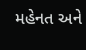મહેનત અને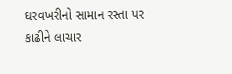ઘરવખરીનો સામાન રસ્તા પર કાઢીને લાચાર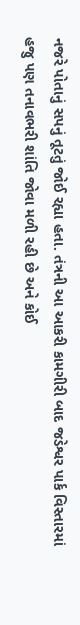નજરે પોતાનું સપનું તૂટતું જોઈ રહ્યા હતા. તંત્રની આ આકરી કામગીરી બાદ જડેશ્વર પાર્ક વિસ્તારમાં હજુ પણ તનાવભરી શાંતિ જોવા મળી રહી છે અને કોઈ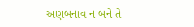અણબનાવ ન બને તે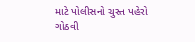માટે પોલીસનો ચુસ્ત પહેરો ગોઠવી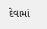દેવામાં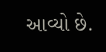આવ્યો છે.